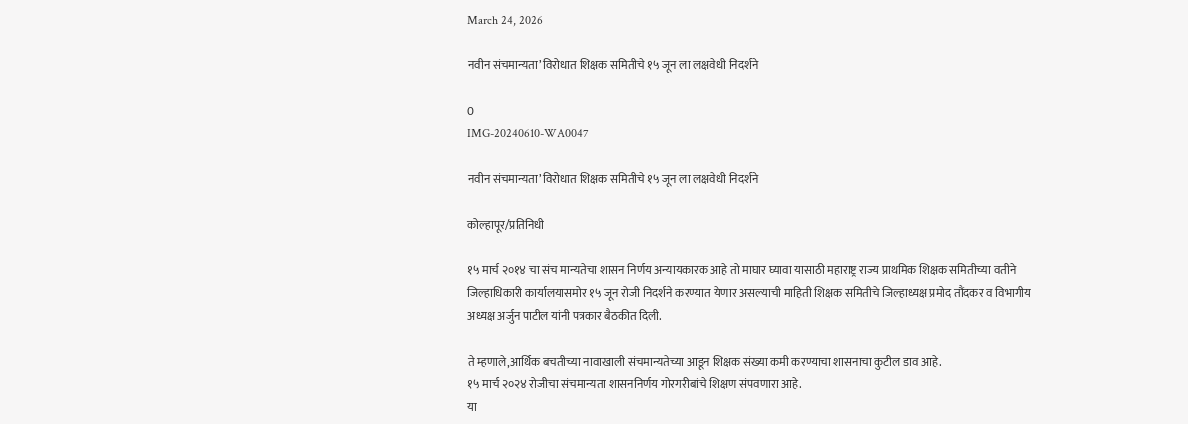March 24, 2026

नवीन संचमान्यता’ विरोधात शिक्षक समितीचे १५ जून ला लक्षवेधी निदर्शने

0
IMG-20240610-WA0047

नवीन संचमान्यता’ विरोधात शिक्षक समितीचे १५ जून ला लक्षवेधी निदर्शने

कोल्हापूर/प्रतिनिधी

१५ मार्च २०१४ चा संच मान्यतेचा शासन निर्णय अन्यायकारक आहे तो माघार घ्यावा यासाठी महाराष्ट्र राज्य प्राथमिक शिक्षक समितीच्या वतीने जिल्हाधिकारी कार्यालयासमोर १५ जून रोजी निदर्शने करण्यात येणार असल्याची माहिती शिक्षक समितीचे जिल्हाध्यक्ष प्रमोद तौंदकर व विभागीय अध्यक्ष अर्जुन पाटील यांनी पत्रकार बैठकीत दिली.

ते म्हणाले,आर्थिक बचतीच्या नावाखाली संचमान्यतेच्या आडून शिक्षक संख्या कमी करण्याचा शासनाचा कुटील डाव आहे.
१५ मार्च २०२४ रोजीचा संचमान्यता शासननिर्णय गोरगरीबांचे शिक्षण संपवणारा आहे.
या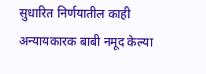सुधारित निर्णयातील काही अन्यायकारक बाबी नमूद केल्या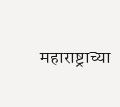महाराष्ट्राच्या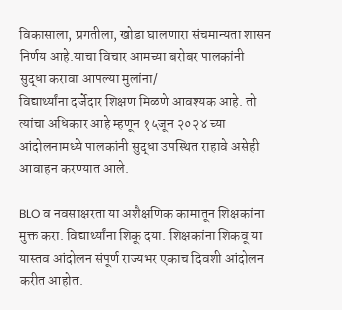विकासाला, प्रगतीला, खोडा घालणारा संचमान्यता शासन निर्णय आहे.याचा विचार आमच्या बरोबर पालकांनी सुद्धा करावा आपल्या मुलांना/
विद्यार्थ्यांना दर्जेदार शिक्षण मिळणे आवश्यक आहे. तो त्यांचा अधिकार आहे म्हणून १५जून २०२४ च्या आंदोलनामध्ये पालकांनी सुद्धा उपस्थित राहावे असेही आवाहन करण्यात आले.

BLO व नवसाक्षरता या अशैक्षणिक कामातून शिक्षकांना मुक्त करा. विद्यार्थ्यांना शिकू दया. शिक्षकांना शिकवू या यास्तव आंदोलन संपूर्ण राज्यभर एकाच दिवशी आंदोलन करीत आहोत.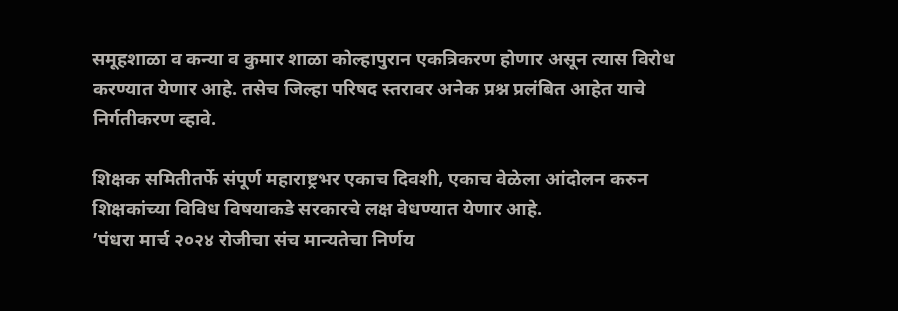समूहशाळा व कन्या व कुमार शाळा कोल्हापुरान एकत्रिकरण होणार असून त्यास विरोध करण्यात येणार आहे. तसेच जिल्हा परिषद स्तरावर अनेक प्रश्न प्रलंबित आहेत याचे निर्गतीकरण व्हावे.

शिक्षक समितीतर्फे संपूर्ण महाराष्ट्रभर एकाच दिवशी, एकाच वेळेला आंदोलन करुन शिक्षकांच्या विविध विषयाकडे सरकारचे लक्ष वेधण्यात येणार आहे.
’पंधरा मार्च २०२४ रोजीचा संच मान्यतेचा निर्णय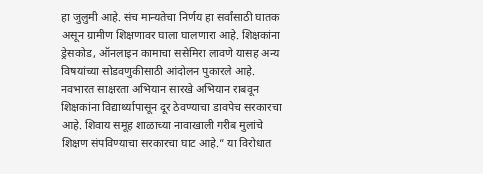हा जुलुमी आहे. संच मान्यतेचा निर्णय हा सर्वांसाठी घातक असून ग्रामीण शिक्षणावर घाला घालणारा आहे. शिक्षकांना ड्रेसकोड, ऑनलाइन कामाचा ससेमिरा लावणे यासह अन्य विषयांच्या सोडवणुकीसाठी आंदोलन पुकारले आहे. नवभारत साक्षरता अभियान सारखे अभियान राबवून शिक्षकांना विद्यार्थ्यापासून दूर ठेवण्याचा डावपेच सरकारचा आहे. शिवाय समूह शाळाच्या नावाखाली गरीब मुलांचे शिक्षण संपविण्याचा सरकारचा घाट आहे.” या विरोधात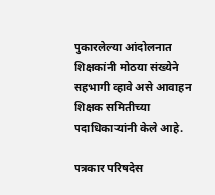पुकारलेल्या आंदोलनात शिक्षकांनी मोठया संख्येने सहभागी व्हावे असे आवाहन शिक्षक समितीच्या पदाधिकाऱ्यांनी केले आहे.

पत्रकार परिषदेस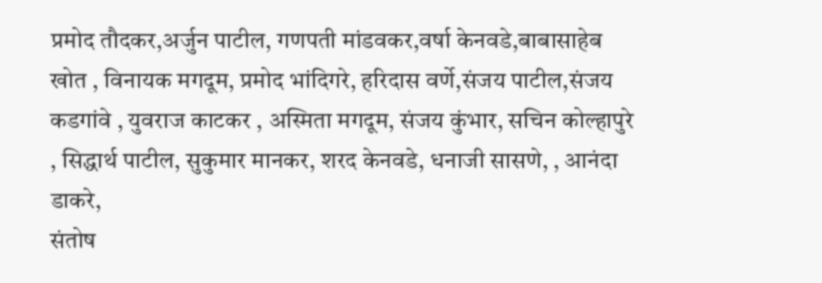प्रमोद तौदकर,अर्जुन पाटील, गणपती मांडवकर,वर्षा केनवडे,बाबासाहेब खोत , विनायक मगदूम, प्रमोद भांदिगरे, हरिदास वर्णे,संजय पाटील,संजय कडगांवे , युवराज काटकर , अस्मिता मगदूम, संजय कुंभार, सचिन कोल्हापुरे , सिद्धार्थ पाटील, सुकुमार मानकर, शरद केनवडे, धनाजी सासणे, , आनंदा डाकरे,
संतोष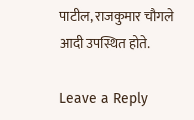पाटील, राजकुमार चौगले आदी उपस्थित होते.

Leave a Reply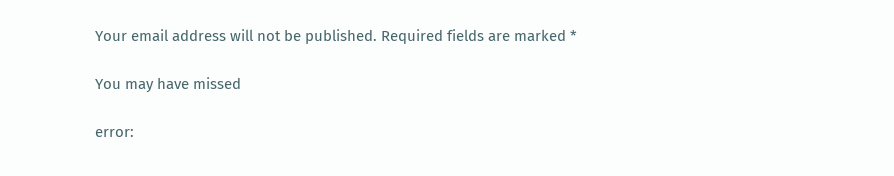Your email address will not be published. Required fields are marked *

You may have missed

error: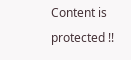Content is protected !!